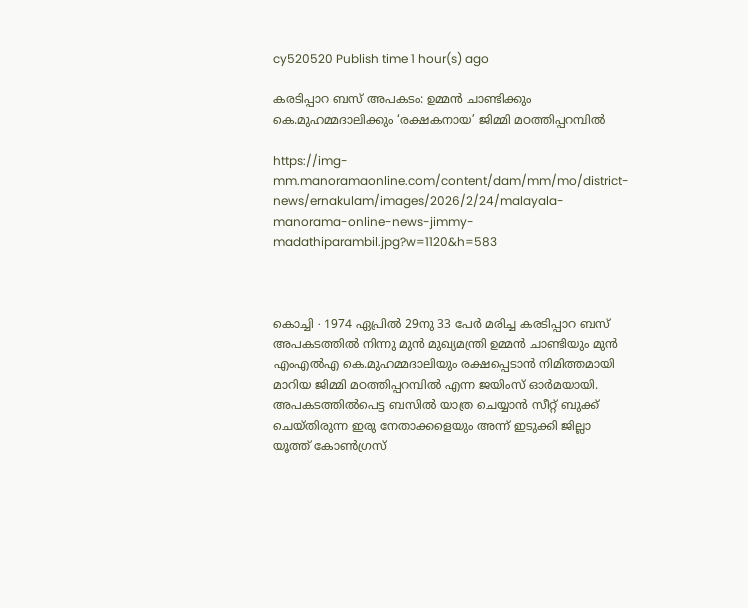cy520520 Publish time 1 hour(s) ago

കരടിപ്പാറ ബസ് അപകടം: ഉമ്മൻ ചാണ്ടിക്കും കെ.മുഹമ്മദാലിക്കും ‘രക്ഷകനായ’ ജിമ്മി മഠത്തിപ്പറമ്പിൽ

https://img-mm.manoramaonline.com/content/dam/mm/mo/district-news/ernakulam/images/2026/2/24/malayala-manorama-online-news-jimmy-madathiparambil.jpg?w=1120&h=583



കൊച്ചി ∙ 1974 ഏപ്രിൽ 29നു 33 പേർ മരിച്ച കരടിപ്പാറ ബസ് അപകടത്തിൽ നിന്നു മുൻ മുഖ്യമന്ത്രി ഉമ്മൻ ചാണ്ടിയും മുൻ എംഎൽഎ കെ.മുഹമ്മദാലിയും രക്ഷപ്പെടാൻ നിമിത്തമായി മാറിയ ജിമ്മി മഠത്തിപ്പറമ്പിൽ എന്ന ജയിംസ് ഓർമയായി. അപകടത്തിൽപെട്ട ബസിൽ യാത്ര ചെയ്യാൻ സീറ്റ് ബുക്ക് ചെയ്തിരുന്ന ഇരു നേതാക്കളെയും അന്ന് ഇടുക്കി ജില്ലാ യൂത്ത് കോൺഗ്രസ്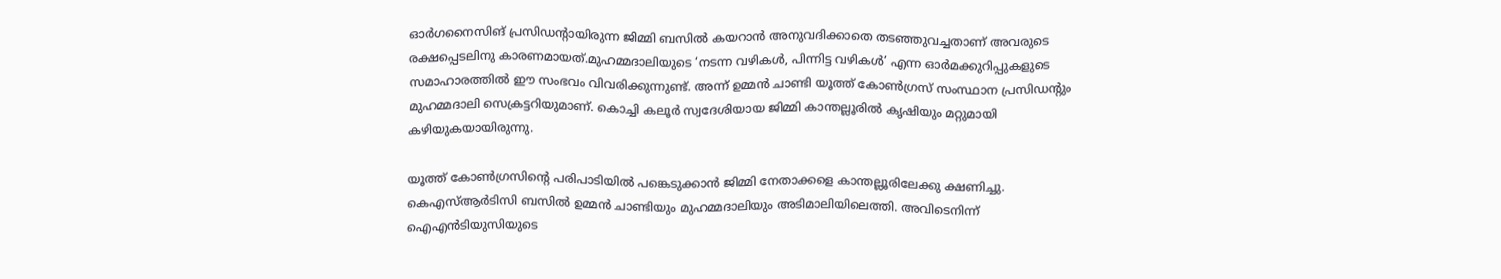ഓർഗനൈസിങ് പ്രസിഡന്റായിരുന്ന ജിമ്മി ബസിൽ കയറാൻ അനുവദിക്കാതെ തടഞ്ഞുവച്ചതാണ് അവരുടെ രക്ഷപ്പെടലിനു കാരണമായത്.മുഹമ്മദാലിയുടെ ‘നടന്ന വഴികൾ, പിന്നിട്ട വഴികൾ’ എന്ന ഓർമക്കുറിപ്പുകളുടെ സമാഹാരത്തിൽ ഈ സംഭവം വിവരിക്കുന്നുണ്ട്. അന്ന് ഉമ്മൻ ചാണ്ടി യൂത്ത് കോൺഗ്രസ് സംസ്ഥാന പ്രസിഡന്റും മുഹമ്മദാലി സെക്രട്ടറിയുമാണ്. കൊച്ചി കലൂർ സ്വദേശിയായ ജിമ്മി കാന്തല്ലൂരിൽ കൃഷിയും മറ്റുമായി കഴിയുകയായിരുന്നു.

യൂത്ത് കോൺഗ്രസിന്റെ പരിപാടിയിൽ പങ്കെടുക്കാൻ ജിമ്മി നേതാക്കളെ കാന്തല്ലൂരിലേക്കു ക്ഷണിച്ചു. കെഎസ്ആർടിസി ബസിൽ ഉമ്മൻ ചാണ്ടിയും മുഹമ്മദാലിയും അടിമാലിയിലെത്തി. അവിടെനിന്ന് ഐഎൻടിയുസിയുടെ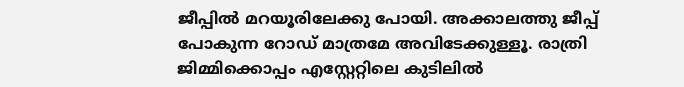ജീപ്പിൽ മറയൂരിലേക്കു പോയി. അക്കാലത്തു ജീപ്പ് പോകുന്ന റോഡ് മാത്രമേ അവിടേക്കുള്ളൂ. രാത്രി ജിമ്മിക്കൊപ്പം എസ്റ്റേറ്റിലെ കുടിലിൽ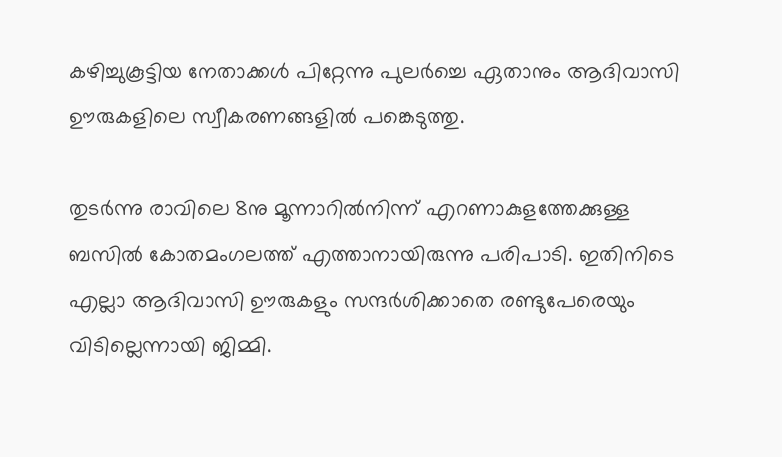കഴിച്ചുകൂട്ടിയ നേതാക്കൾ പിറ്റേന്നു പുലർച്ചെ ഏതാനും ആദിവാസി ഊരുകളിലെ സ്വീകരണങ്ങളിൽ പങ്കെടുത്തു.

തുടർന്നു രാവിലെ 8നു മൂന്നാറിൽനിന്ന് എറണാകുളത്തേക്കുള്ള ബസിൽ കോതമംഗലത്ത് എത്താനായിരുന്നു പരിപാടി. ഇതിനിടെ എല്ലാ ആദിവാസി ഊരുകളും സന്ദർശിക്കാതെ രണ്ടുപേരെയും വിടില്ലെന്നായി ജിമ്മി.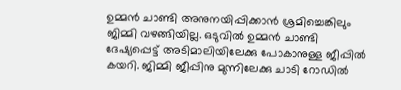ഉമ്മൻ ചാണ്ടി അനുനയിപ്പിക്കാൻ ശ്രമിച്ചെങ്കിലും ജിമ്മി വഴങ്ങിയില്ല. ഒടുവിൽ ഉമ്മൻ ചാണ്ടി ദേഷ്യപ്പെട്ട് അടിമാലിയിലേക്കു പോകാനുള്ള ജീപ്പിൽ കയറി. ജിമ്മി ജീപ്പിനു മുന്നിലേക്കു ചാടി റോഡിൽ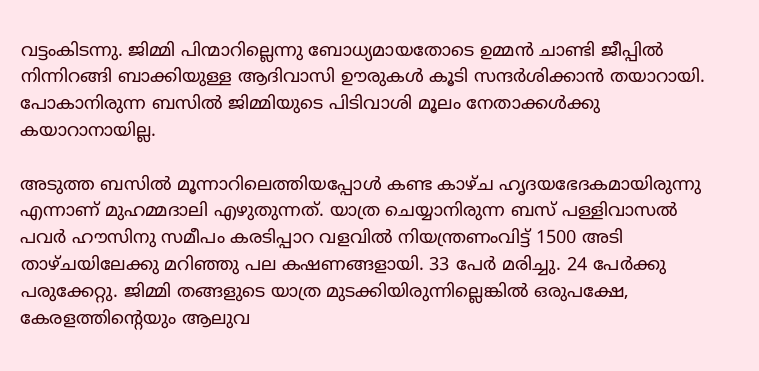വട്ടംകിടന്നു. ജിമ്മി പിന്മാറില്ലെന്നു ബോധ്യമായതോടെ ഉമ്മൻ ചാണ്ടി ജീപ്പിൽ നിന്നിറങ്ങി ബാക്കിയുള്ള ആദിവാസി ഊരുകൾ കൂടി സന്ദർശിക്കാൻ തയാറായി. പോകാനിരുന്ന ബസിൽ ജിമ്മിയുടെ പിടിവാശി മൂലം നേതാക്കൾക്കു കയാറാനായില്ല.

അടുത്ത ബസിൽ മൂന്നാറിലെത്തിയപ്പോൾ കണ്ട കാഴ്‌ച ഹൃദയഭേദകമായിരുന്നു എന്നാണ് മുഹമ്മദാലി എഴുതുന്നത്. യാത്ര ചെയ്യാനിരുന്ന ബസ് പള്ളിവാസൽ പവർ ഹൗസിനു സമീപം കരടിപ്പാറ വളവിൽ‍ നിയന്ത്രണംവിട്ട് 1500 അടി താഴ്ചയിലേക്കു മറിഞ്ഞു പല കഷണങ്ങളായി. 33 പേർ മരിച്ചു. 24 പേർക്കു പരുക്കേറ്റു. ജിമ്മി തങ്ങളുടെ യാത്ര മുടക്കിയിരുന്നില്ലെങ്കിൽ ഒരുപക്ഷേ, കേരളത്തിന്റെയും ആലുവ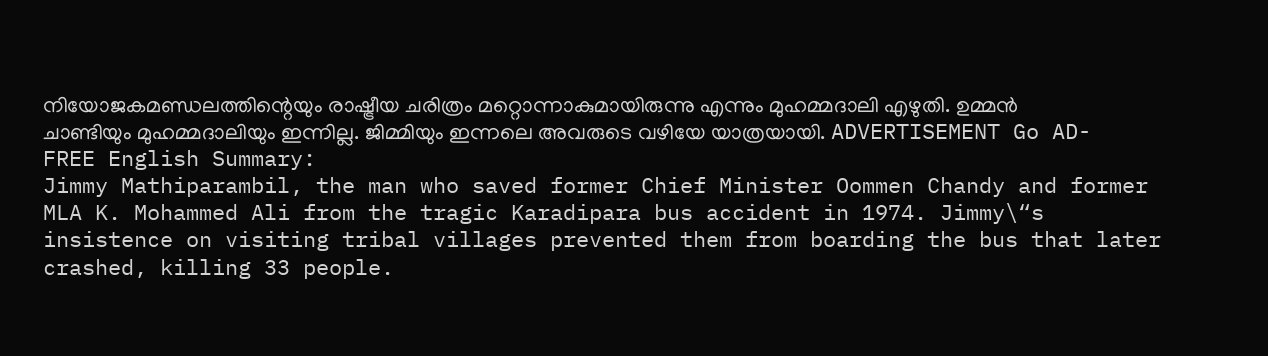നിയോജകമണ്ഡലത്തിന്റെയും രാഷ്ട്രീയ ചരിത്രം മറ്റൊന്നാകുമായിരുന്നു എന്നും മുഹമ്മദാലി എഴുതി. ഉമ്മൻ ചാണ്ടിയും മുഹമ്മദാലിയും ഇന്നില്ല. ജിമ്മിയും ഇന്നലെ അവരുടെ വഴിയേ യാത്രയായി. ADVERTISEMENT Go AD-FREE English Summary:
Jimmy Mathiparambil, the man who saved former Chief Minister Oommen Chandy and former MLA K. Mohammed Ali from the tragic Karadipara bus accident in 1974. Jimmy\“s insistence on visiting tribal villages prevented them from boarding the bus that later crashed, killing 33 people.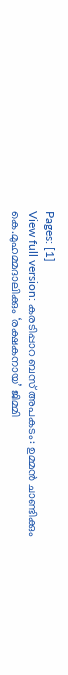Pages: [1]
View full version: കരടിപ്പാറ ബസ് അപകടം: ഉമ്മൻ ചാണ്ടിക്കും കെ.മുഹമ്മദാലിക്കും ‘രക്ഷകനായ’ ജിമ്മി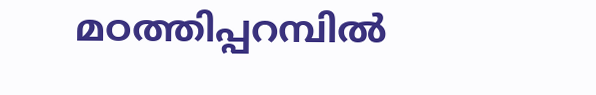മഠത്തിപ്പറമ്പിൽ